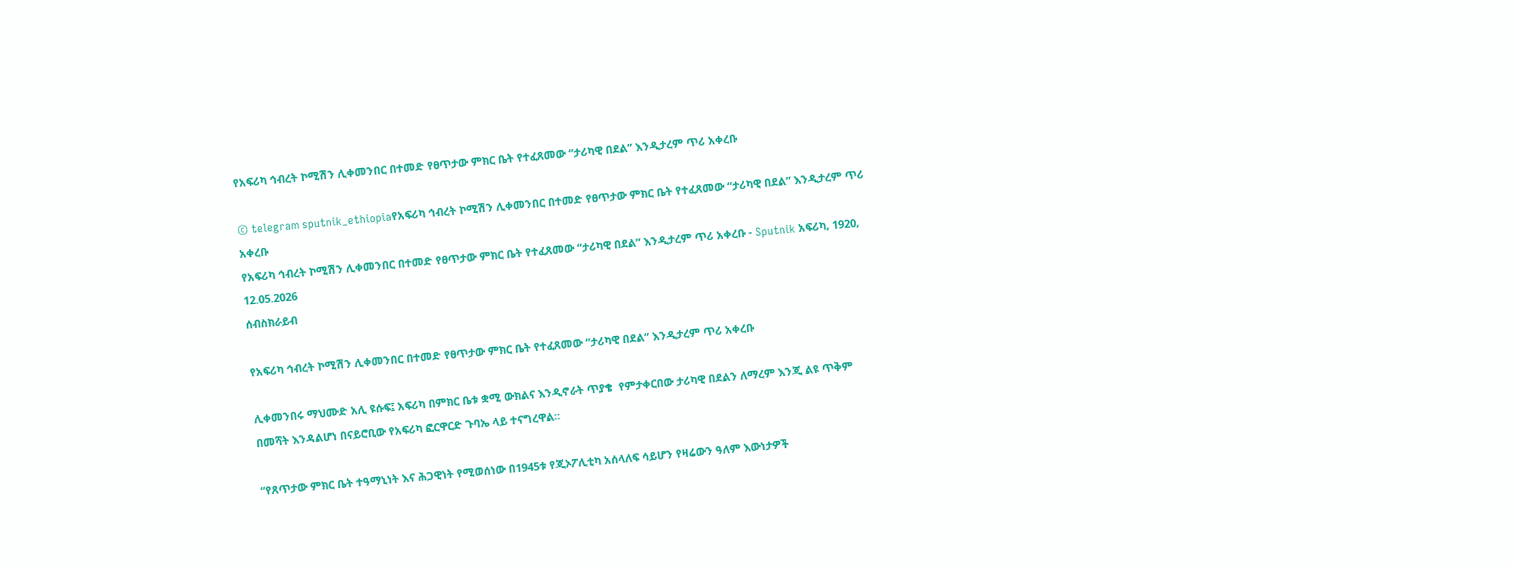የአፍሪካ ኅብረት ኮሚሽን ሊቀመንበር በተመድ የፀጥታው ምክር ቤት የተፈጸመው “ታሪካዊ በደል” እንዲታረም ጥሪ አቀረቡ

© telegram sputnik_ethiopiaየአፍሪካ ኅብረት ኮሚሽን ሊቀመንበር በተመድ የፀጥታው ምክር ቤት የተፈጸመው “ታሪካዊ በደል” እንዲታረም ጥሪ አቀረቡ
የአፍሪካ ኅብረት ኮሚሽን ሊቀመንበር በተመድ የፀጥታው ምክር ቤት የተፈጸመው “ታሪካዊ በደል” እንዲታረም ጥሪ አቀረቡ - Sputnik አፍሪካ, 1920, 12.05.2026
ሰብስክራይብ

የአፍሪካ ኅብረት ኮሚሽን ሊቀመንበር በተመድ የፀጥታው ምክር ቤት የተፈጸመው “ታሪካዊ በደል” እንዲታረም ጥሪ አቀረቡ

ሊቀመንበሩ ማህሙድ አሊ ዩሱፍ፤ አፍሪካ በምክር ቤቱ ቋሚ ውክልና እንዲኖራት ጥያቄ  የምታቀርበው ታሪካዊ በደልን ለማረም እንጂ ልዩ ጥቅም በመሻት እንዳልሆነ በናይሮቢው የአፍሪካ ፎርዋርድ ጉባኤ ላይ ተናግረዋል።

“የጸጥታው ምክር ቤት ተዓማኒነት እና ሕጋዊነት የሚወሰነው በ1945ቱ የጂኦፖሊቲካ አሰላለፍ ሳይሆን የዛሬውን ዓለም እውነታዎች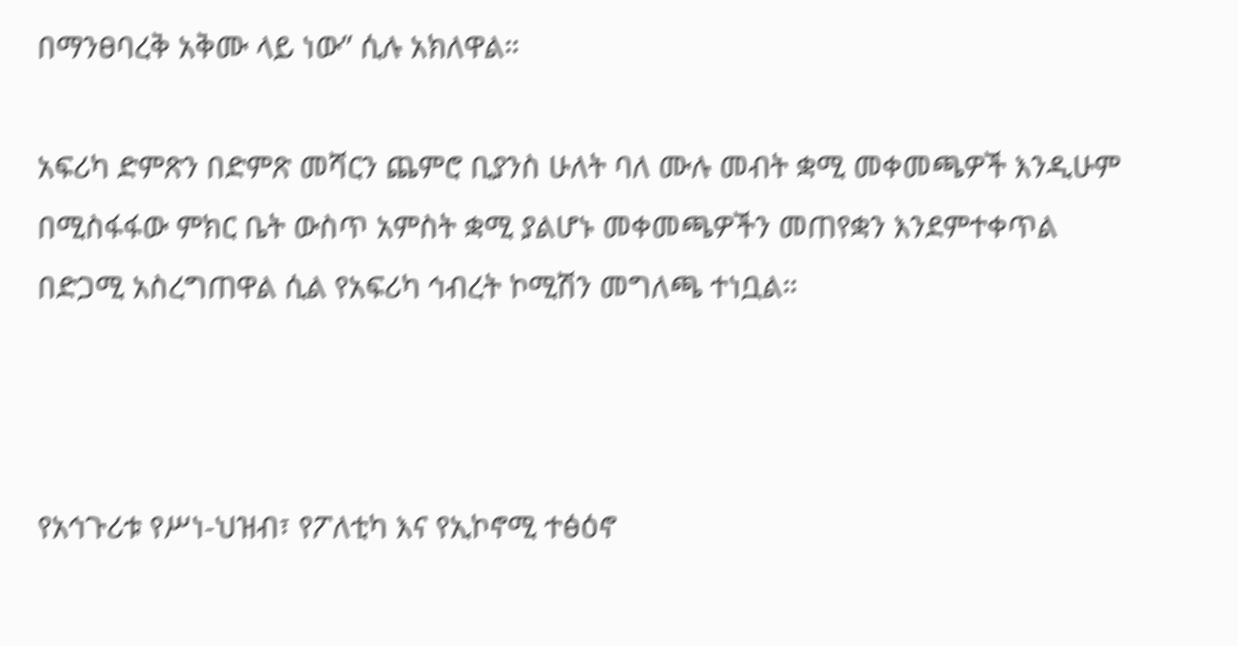በማንፀባረቅ አቅሙ ላይ ነው” ሲሉ አክለዋል።

አፍሪካ ድምጽን በድምጽ መሻርን ጨምሮ ቢያንስ ሁለት ባለ ሙሉ መብት ቋሚ መቀመጫዎች እንዲሁም በሚስፋፋው ምክር ቤት ውስጥ አምስት ቋሚ ያልሆኑ መቀመጫዎችን መጠየቋን እንደምተቀጥል በድጋሚ አስረግጠዋል ሲል የአፍሪካ ኅብረት ኮሚሽን መግለጫ ተነቧል።



የአኅጉሪቱ የሥነ-ህዝብ፣ የፖለቲካ እና የኢኮኖሚ ተፅዕኖ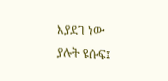እያደገ ነው ያሉት ዩሱፍ፤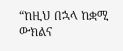“ከዚህ በኋላ ከቋሚ ውክልና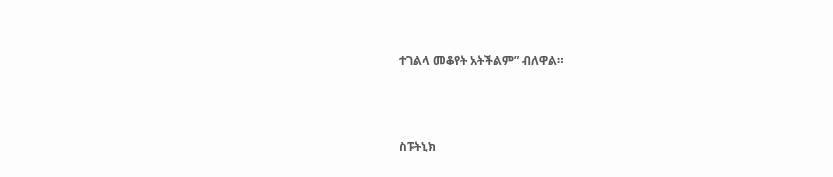ተገልላ መቆየት አትችልም” ብለዋል።



ስፑትኒክ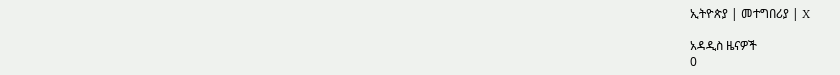ኢትዮጵያ | መተግበሪያ | X

አዳዲስ ዜናዎች
0